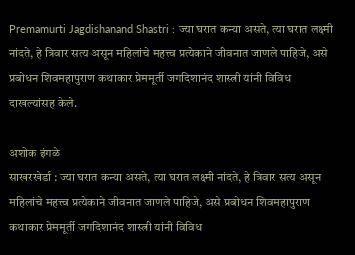Premamurti Jagdishanand Shastri : ज्या घरात कन्या असते, त्या घरात लक्ष्मी नांदते, हे त्रिवार सत्य असून महिलांचे महत्त्व प्रत्येकाने जीवनात जाणले पाहिजे, असे प्रबोधन शिवमहापुराण कथाकार प्रेममूर्ती जगदिशानंद शास्त्री यांनी विविध दाखल्यांसह केले.

अशोक इंगळे
साखरखेर्डा : ज्या घरात कन्या असते, त्या घरात लक्ष्मी नांदते, हे त्रिवार सत्य असून महिलांचे महत्त्व प्रत्येकाने जीवनात जाणले पाहिजे, असे प्रबोधन शिवमहापुराण कथाकार प्रेममूर्ती जगदिशानंद शास्त्री यांनी विविध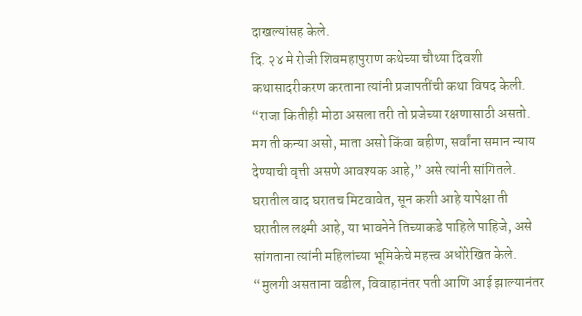दाखल्यांसह केले.
दि. २४ मे रोजी शिवमहापुराण कथेच्या चौथ्या दिवशी कथासादरीकरण करताना त्यांनी प्रजापतींची कथा विषद केली. “राजा कितीही मोठा असला तरी तो प्रजेच्या रक्षणासाठी असतो. मग ती कन्या असो, माता असो किंवा बहीण, सर्वांना समान न्याय देण्याची वृत्ती असणे आवश्यक आहे,” असे त्यांनी सांगितले.
घरातील वाद घरातच मिटवावेत, सून कशी आहे यापेक्षा ती घरातील लक्ष्मी आहे, या भावनेने तिच्याकडे पाहिले पाहिजे, असे सांगताना त्यांनी महिलांच्या भूमिकेचे महत्त्व अधोरेखित केले. “मुलगी असताना वडील, विवाहानंतर पती आणि आई झाल्यानंतर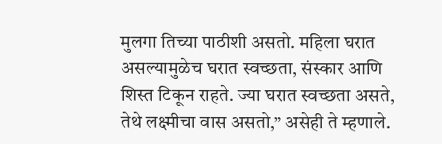मुलगा तिच्या पाठीशी असतो. महिला घरात असल्यामुळेच घरात स्वच्छता, संस्कार आणि शिस्त टिकून राहते. ज्या घरात स्वच्छता असते, तेथे लक्ष्मीचा वास असतो,” असेही ते म्हणाले.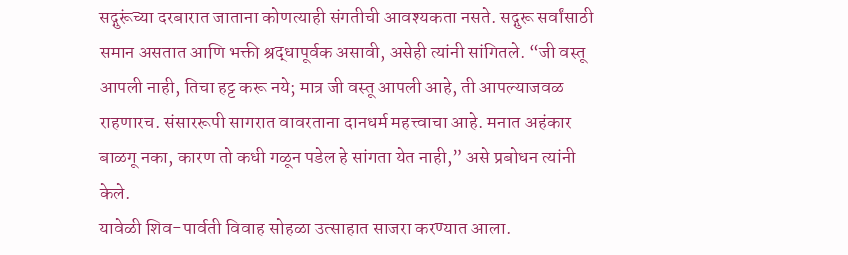सद्गुरूंच्या दरबारात जाताना कोणत्याही संगतीची आवश्यकता नसते. सद्गुरू सर्वांसाठी समान असतात आणि भक्ती श्रद्धापूर्वक असावी, असेही त्यांनी सांगितले. “जी वस्तू आपली नाही, तिचा हट्ट करू नये; मात्र जी वस्तू आपली आहे, ती आपल्याजवळ राहणारच. संसाररूपी सागरात वावरताना दानधर्म महत्त्वाचा आहे. मनात अहंकार बाळगू नका, कारण तो कधी गळून पडेल हे सांगता येत नाही,” असे प्रबोधन त्यांनी केले.
यावेळी शिव-पार्वती विवाह सोहळा उत्साहात साजरा करण्यात आला.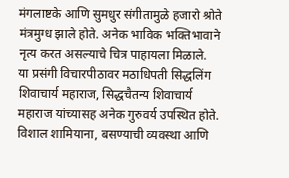मंगलाष्टके आणि सुमधुर संगीतामुळे हजारो श्रोते मंत्रमुग्ध झाले होते. अनेक भाविक भक्तिभावाने नृत्य करत असल्याचे चित्र पाहायला मिळाले.
या प्रसंगी विचारपीठावर मठाधिपती सिद्धलिंग शिवाचार्य महाराज, सिद्धचैतन्य शिवाचार्य महाराज यांच्यासह अनेक गुरुवर्य उपस्थित होते. विशाल शामियाना, बसण्याची व्यवस्था आणि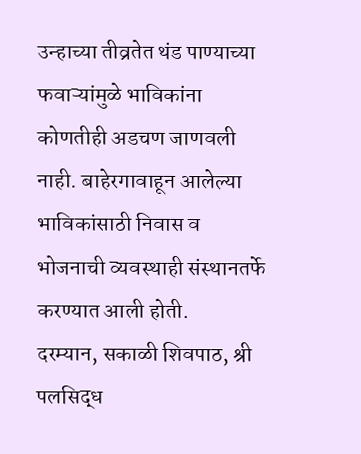उन्हाच्या तीव्रतेत थंड पाण्याच्या फवाऱ्यांमुळे भाविकांना कोणतीही अडचण जाणवली नाही. बाहेरगावाहून आलेल्या भाविकांसाठी निवास व भोजनाची व्यवस्थाही संस्थानतर्फे करण्यात आली होती.
दरम्यान, सकाळी शिवपाठ, श्री पलसिद्ध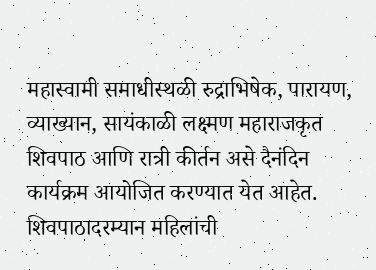महास्वामी समाधीस्थळी रुद्राभिषेक, पारायण, व्याख्यान, सायंकाळी लक्ष्मण महाराजकृत शिवपाठ आणि रात्री कीर्तन असे दैनंदिन कार्यक्रम आयोजित करण्यात येत आहेत. शिवपाठादरम्यान महिलांची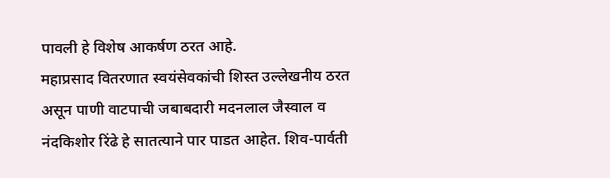पावली हे विशेष आकर्षण ठरत आहे.
महाप्रसाद वितरणात स्वयंसेवकांची शिस्त उल्लेखनीय ठरत असून पाणी वाटपाची जबाबदारी मदनलाल जैस्वाल व नंदकिशोर रिंढे हे सातत्याने पार पाडत आहेत. शिव-पार्वती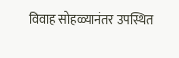विवाह सोहळ्यानंतर उपस्थित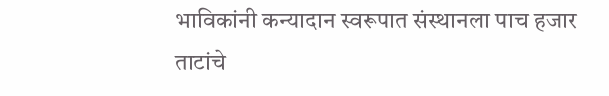भाविकांनी कन्यादान स्वरूपात संस्थानला पाच हजार ताटांचे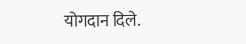योगदान दिले.